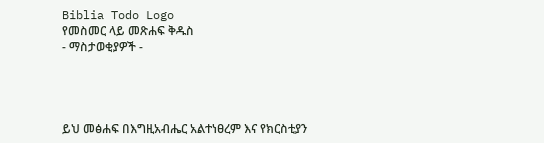Biblia Todo Logo
የመስመር ላይ መጽሐፍ ቅዱስ
- ማስታወቂያዎች -




ይህ መፅሐፍ በእግዚአብሔር አልተነፀረም እና የክርስቲያን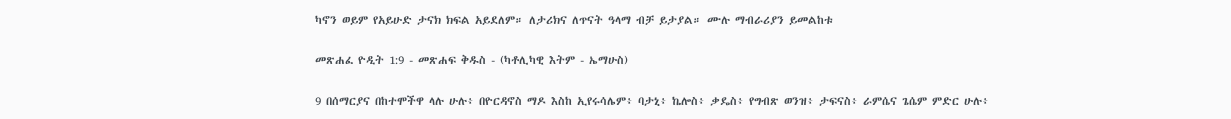ካኖን ወይም የአይሁድ ታናክ ክፍል አይደለም። ለታሪክና ለጥናት ዓላማ ብቻ ይታያል። ሙሉ ማብራሪያን ይመልከቱ

መጽሐፈ ዮዲት 1:9 - መጽሐፍ ቅዱስ - (ካቶሊካዊ እትም - ኤማሁስ)

9 በሰማርያና በከተሞችዋ ላሉ ሁሉ፥ በዮርዳኖስ ማዶ እስከ ኢየሩሳሌም፥ ባታኒ፥ ኬሎስ፥ ቃዴስ፥ የግብጽ ወንዝ፥ ታፍናስ፥ ራምሴና ጌሴም ምድር ሁሉ፥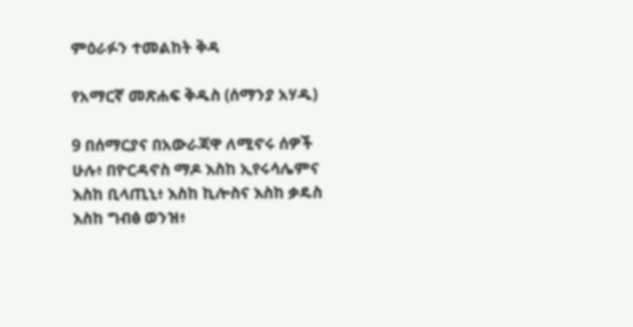ምዕራፉን ተመልከት ቅዳ

የአማርኛ መጽሐፍ ቅዱስ (ሰማንያ አሃዱ)

9 በሰማርያና በአውራጃዋ ለሚኖሩ ሰዎች ሁሉ፥ በዮርዳኖስ ማዶ እስከ ኢየሩሳሌምና እስከ ቢላጢኒ፥ እስከ ኪሎስና እስከ ቃዴስ እስከ ግብፅ ወንዝ፥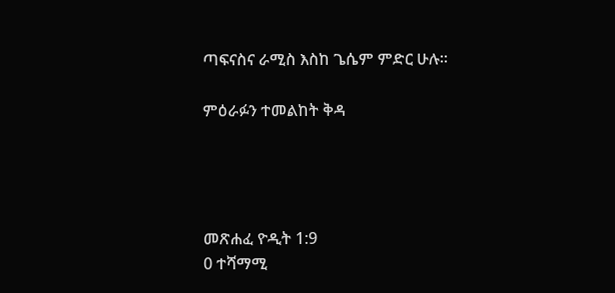ጣፍናስና ራሚስ እስከ ጌሴም ምድር ሁሉ።

ምዕራፉን ተመልከት ቅዳ




መጽሐፈ ዮዲት 1:9
0 ተሻማሚ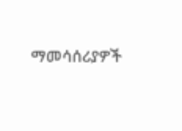ማመሳሰሪያዎች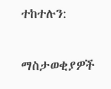ተከተሉን:

ማስታወቂያዎች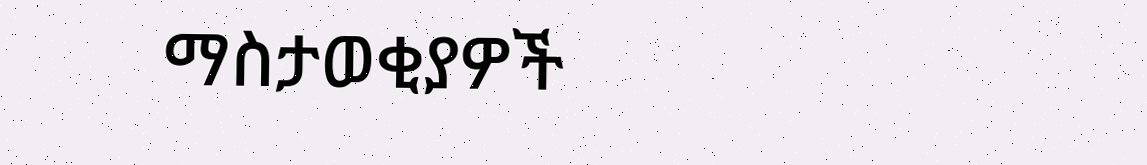ማስታወቂያዎች